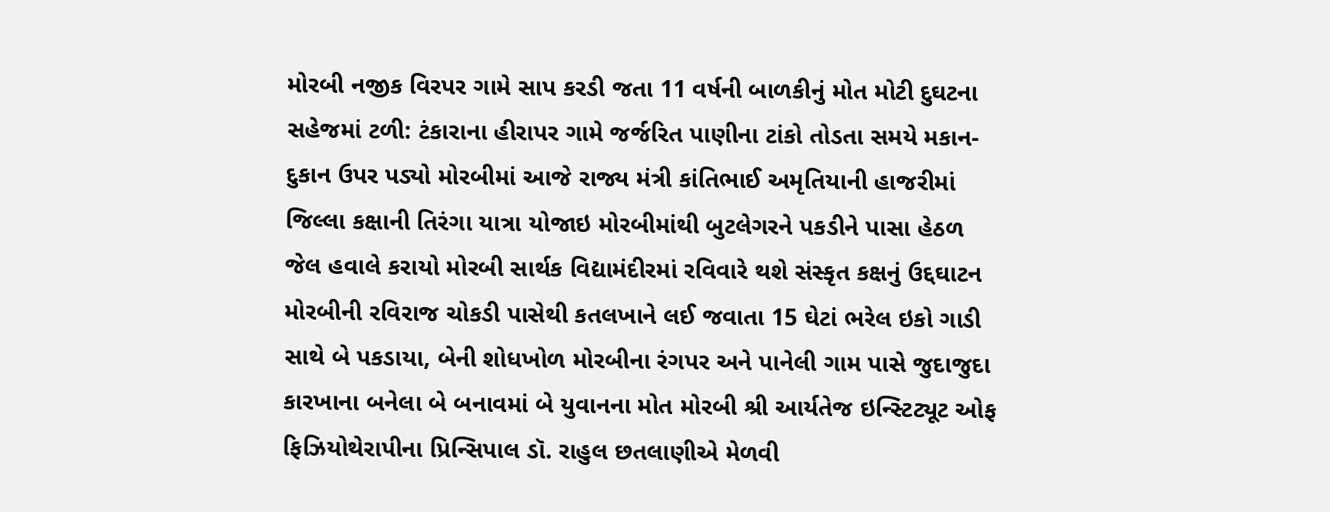મોરબી નજીક વિરપર ગામે સાપ કરડી જતા 11 વર્ષની બાળકીનું મોત મોટી દુઘટના સહેજમાં ટળી: ટંકારાના હીરાપર ગામે જર્જરિત પાણીના ટાંકો તોડતા સમયે મકાન-દુકાન ઉપર પડ્યો મોરબીમાં આજે રાજ્ય મંત્રી કાંતિભાઈ અમૃતિયાની હાજરીમાં જિલ્લા કક્ષાની તિરંગા યાત્રા યોજાઇ મોરબીમાંથી બુટલેગરને પકડીને પાસા હેઠળ જેલ હવાલે કરાયો મોરબી સાર્થક વિદ્યામંદીરમાં રવિવારે થશે સંસ્કૃત કક્ષનું ઉદ્દઘાટન મોરબીની રવિરાજ ચોકડી પાસેથી કતલખાને લઈ જવાતા 15 ઘેટાં ભરેલ ઇકો ગાડી સાથે બે પકડાયા, બેની શોધખોળ મોરબીના રંગપર અને પાનેલી ગામ પાસે જુદાજુદા કારખાના બનેલા બે બનાવમાં બે યુવાનના મોત મોરબી શ્રી આર્યતેજ ઇન્સ્ટિટ્યૂટ ઓફ ફિઝિયોથેરાપીના પ્રિન્સિપાલ ડૉ. રાહુલ છતલાણીએ મેળવી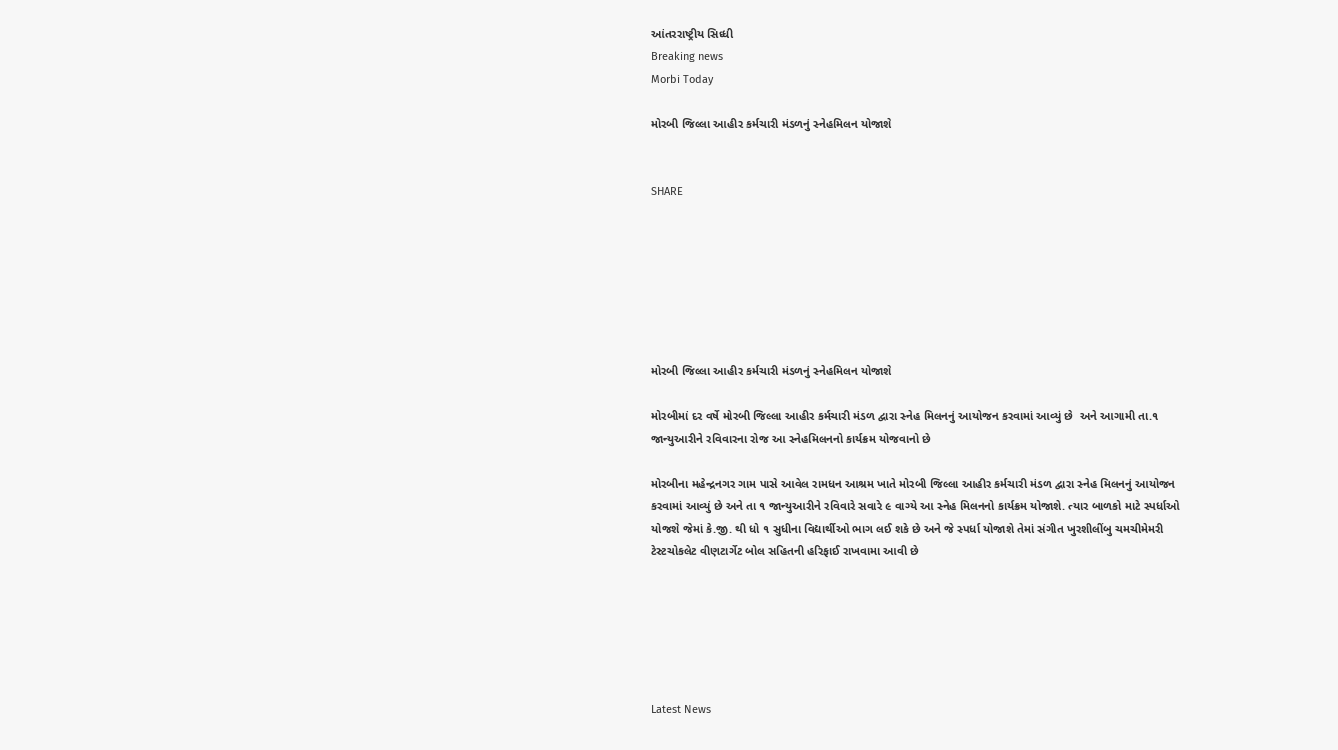આંતરરાષ્ટ્રીય સિધ્ધી
Breaking news
Morbi Today

મોરબી જિલ્લા આહીર કર્મચારી મંડળનું સ્નેહમિલન યોજાશે


SHARE







મોરબી જિલ્લા આહીર કર્મચારી મંડળનું સ્નેહમિલન યોજાશે

મોરબીમાં દર વર્ષે મોરબી જિલ્લા આહીર કર્મચારી મંડળ દ્વારા સ્નેહ મિલનનું આયોજન કરવામાં આવ્યું છે  અને આગામી તા.૧ જાન્યુઆરીને રવિવારના રોજ આ સ્નેહમિલનનો કાર્યક્રમ યોજવાનો છે

મોરબીના મહેન્દ્રનગર ગામ પાસે આવેલ રામધન આશ્રમ ખાતે મોરબી જિલ્લા આહીર કર્મચારી મંડળ દ્વારા સ્નેહ મિલનનું આયોજન કરવામાં આવ્યું છે અને તા ૧ જાન્યુઆરીને રવિવારે સવારે ૯ વાગ્યે આ સ્નેહ મિલનનો કાર્યક્રમ યોજાશે. ત્યાર બાળકો માટે સ્પર્ધાઓ યોજશે જેમાં કે.જી. થી ધો ૧ સુધીના વિદ્યાર્થીઓ ભાગ લઈ શકે છે અને જે સ્પર્ધા યોજાશે તેમાં સંગીત ખુરશીલીંબુ ચમચીમેમરી ટેસ્ટચોકલેટ વીણટાર્ગેટ બોલ સહિતની હરિફાઈ રાખવામા આવી છે






Latest News